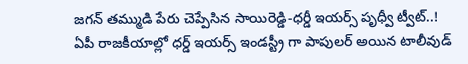జగన్ తమ్ముడి పేరు చెప్పేసిన సాయిరెడ్డి-ధర్డీ ఇయర్స్ పృధ్వీ ట్వీట్..!
ఏపీ రాజకీయాల్లో ధర్డ్ ఇయర్స్ ఇండస్ట్రీ గా పాపులర్ అయిన టాలీవుడ్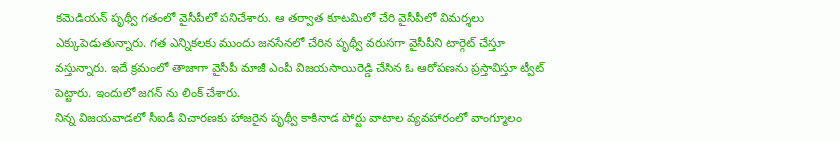కమెడియన్ పృథ్వీ గతంలో వైసీపీలో పనిచేశారు. ఆ తర్వాత కూటమిలో చేరి వైసీపీలో విమర్శలు ఎక్కుపెడుతున్నారు. గత ఎన్నికలకు ముందు జనసేనలో చేరిన పృథ్వీ వరుసగా వైసీపీని టార్గెట్ చేస్తూ వస్తున్నారు. ఇదే క్రమంలో తాజాగా వైసీపీ మాజీ ఎంపీ విజయసాయిరెడ్డి చేసిన ఓ ఆరోపణను ప్రస్తావిస్తూ ట్వీట్ పెట్టారు. ఇందులో జగన్ ను లింక్ చేశారు.
నిన్న విజయవాడలో సీఐడీ విచారణకు హాజరైన పృథ్వీ కాకినాడ పోర్టు వాటాల వ్యవహారంలో వాంగ్మూలం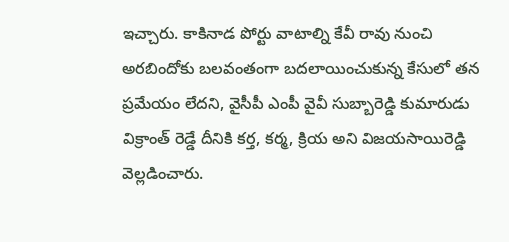ఇచ్చారు. కాకినాడ పోర్టు వాటాల్ని కేవీ రావు నుంచి అరబిందోకు బలవంతంగా బదలాయించుకున్న కేసులో తన ప్రమేయం లేదని, వైసీపీ ఎంపీ వైవీ సుబ్బారెడ్డి కుమారుడు విక్రాంత్ రెడ్డే దీనికి కర్త, కర్మ, క్రియ అని విజయసాయిరెడ్డి వెల్లడించారు.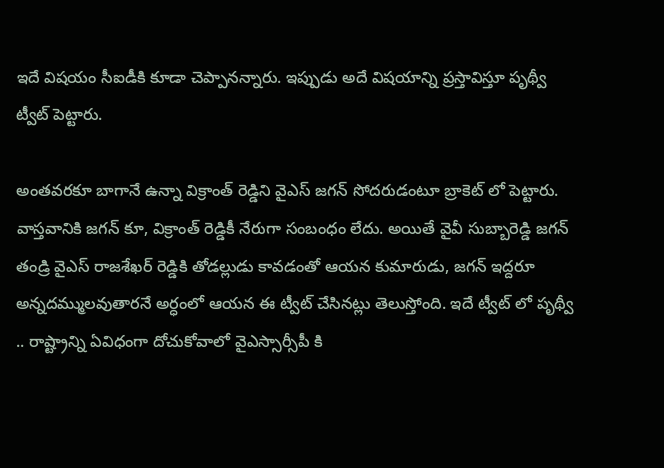ఇదే విషయం సీఐడీకి కూడా చెప్పానన్నారు. ఇప్పుడు అదే విషయాన్ని ప్రస్తావిస్తూ పృథ్వీ ట్వీట్ పెట్టారు.

అంతవరకూ బాగానే ఉన్నా విక్రాంత్ రెడ్డిని వైఎస్ జగన్ సోదరుడంటూ బ్రాకెట్ లో పెట్టారు. వాస్తవానికి జగన్ కూ, విక్రాంత్ రెడ్డికీ నేరుగా సంబంధం లేదు. అయితే వైవీ సుబ్బారెడ్డి జగన్ తండ్రి వైఎస్ రాజశేఖర్ రెడ్డికి తోడల్లుడు కావడంతో ఆయన కుమారుడు, జగన్ ఇద్దరూ అన్నదమ్ములవుతారనే అర్ధంలో ఆయన ఈ ట్వీట్ చేసినట్లు తెలుస్తోంది. ఇదే ట్వీట్ లో పృథ్వీ .. రాష్ట్రాన్ని ఏవిధంగా దోచుకోవాలో వైఎస్సార్సీపీ కి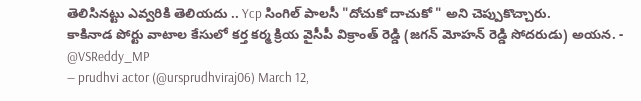తెలిసినట్టు ఎవ్వరికి తెలియదు .. Ycp సింగిల్ పాలసీ "దోచుకో దాచుకో " అని చెప్పుకొచ్చారు.
కాకినాడ పోర్టు వాటాల కేసులో కర్త కర్మ క్రియ వైసీపీ విక్రాంత్ రెడ్డి (జగన్ మోహన్ రెడ్డి సోదరుడు) అయన. - @VSReddy_MP
— prudhvi actor (@ursprudhviraj06) March 12,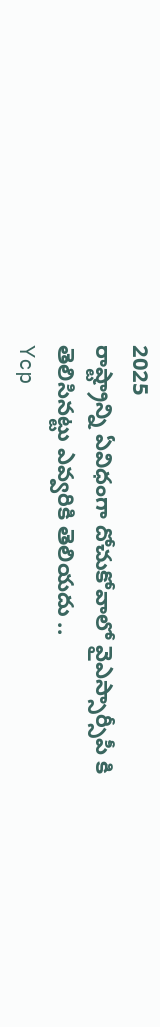2025
రాష్ట్రాన్ని ఏవిధంగా దోచుకోవాలో వైఎస్సార్సీపీ కి తెలిసినట్టు ఎవ్వరికి తెలియదు ..
Ycp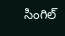సింగిల్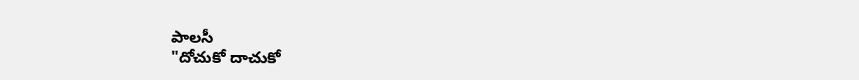పాలసీ
"దోచుకో దాచుకో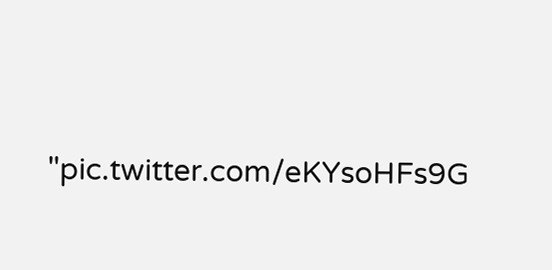"pic.twitter.com/eKYsoHFs9G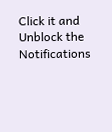Click it and Unblock the Notifications